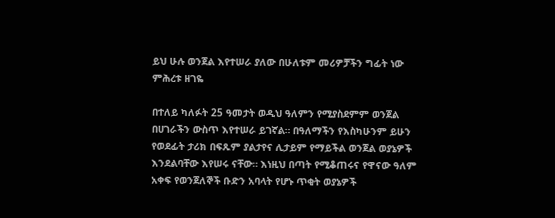ይህ ሁሉ ወንጀል እየተሠራ ያለው በሁለቱም መሪዎቻችን ግፊት ነው
ምሕረቱ ዘገዬ

በተለይ ካለፉት 25 ዓመታት ወዲህ ዓለምን የሚያስደምም ወንጀል በሀገራችን ውስጥ እየተሠራ ይገኛል። በዓለማችን የእስካሁንም ይሁን የወደፊት ታሪክ በፍጹም ያልታየና ሊታይም የማይችል ወንጀል ወያኔዎች እንደልባቸው እየሠሩ ናቸው። እነዚህ በጣት የሚቆጠሩና የዋናው ዓለም አቀፍ የወንጀለኞች ቡድን አባላት የሆኑ ጥቂት ወያኔዎች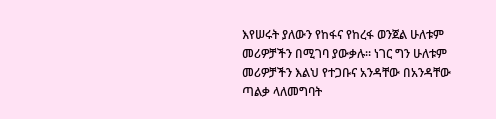እየሠሩት ያለውን የከፋና የከረፋ ወንጀል ሁለቱም መሪዎቻችን በሚገባ ያውቃሉ። ነገር ግን ሁለቱም መሪዎቻችን እልህ የተጋቡና አንዳቸው በአንዳቸው ጣልቃ ላለመግባት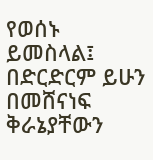የወሰኑ ይመስላል፤ በድርድርም ይሁን በመሸናነፍ ቅራኔያቸውን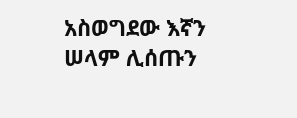አስወግደው እኛን ሠላም ሊሰጡን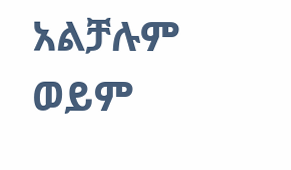አልቻሉም ወይም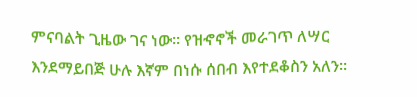ምናባልት ጊዜው ገና ነው። የዝኆኖች መራገጥ ለሣር እንደማይበጅ ሁሉ እኛም በነሱ ሰበብ እየተደቆስን አለን።